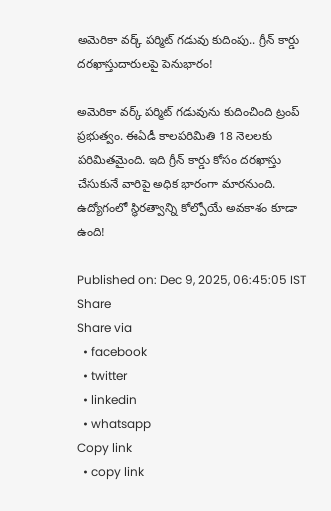అమెరికా వర్క్ పర్మిట్ గడువు కుదింపు.. గ్రీన్ కార్డు దరఖాస్తుదారులపై పెనుభారం!

అమెరికా వర్క్ పర్మిట్ గడువును కుదించింది ట్రంప్ ప్రభుత్వం. ఈఏడీ కాలపరిమితి 18 నెలలకు పరిమితమైంది. ఇది గ్రీన్ కార్డు కోసం దరఖాస్తు చేసుకునే వారిపై అధిక భారంగా మారనుంది. ఉద్యోగంలో స్థిరత్వాన్ని కోల్పోయే అవకాశం కూడా ఉంది!

Published on: Dec 9, 2025, 06:45:05 IST
Share
Share via
  • facebook
  • twitter
  • linkedin
  • whatsapp
Copy link
  • copy link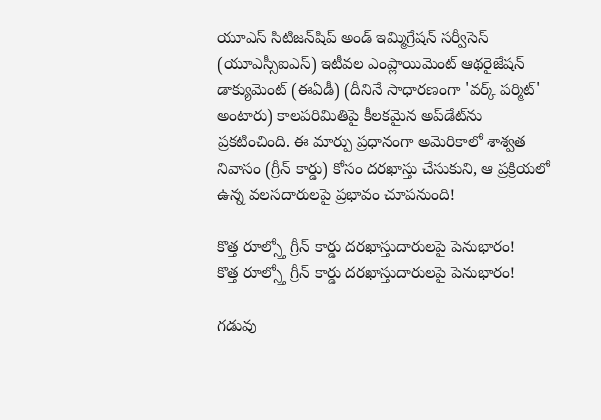యూఎస్ సిటిజన్‌షిప్ అండ్ ఇమ్మిగ్రేషన్ సర్వీసెస్ (యూఎస్సీఐఎస్) ఇటీవల ఎంప్లాయిమెంట్ ఆథరైజేషన్ డాక్యుమెంట్ (ఈఏడీ) (దీనినే సాధారణంగా 'వర్క్ పర్మిట్' అంటారు) కాలపరిమితిపై కీలకమైన అప్‌డేట్‌ను ప్రకటించింది. ఈ మార్పు ప్రధానంగా అమెరికాలో శాశ్వత నివాసం (గ్రీన్ కార్డు) కోసం దరఖాస్తు చేసుకుని, ఆ ప్రక్రియలో ఉన్న వలసదారులపై ప్రభావం చూపనుంది!

కొత్త రూల్స్తో గ్రీన్ కార్డు దరఖాస్తుదారులపై పెనుభారం!
కొత్త రూల్స్తో గ్రీన్ కార్డు దరఖాస్తుదారులపై పెనుభారం!

గడువు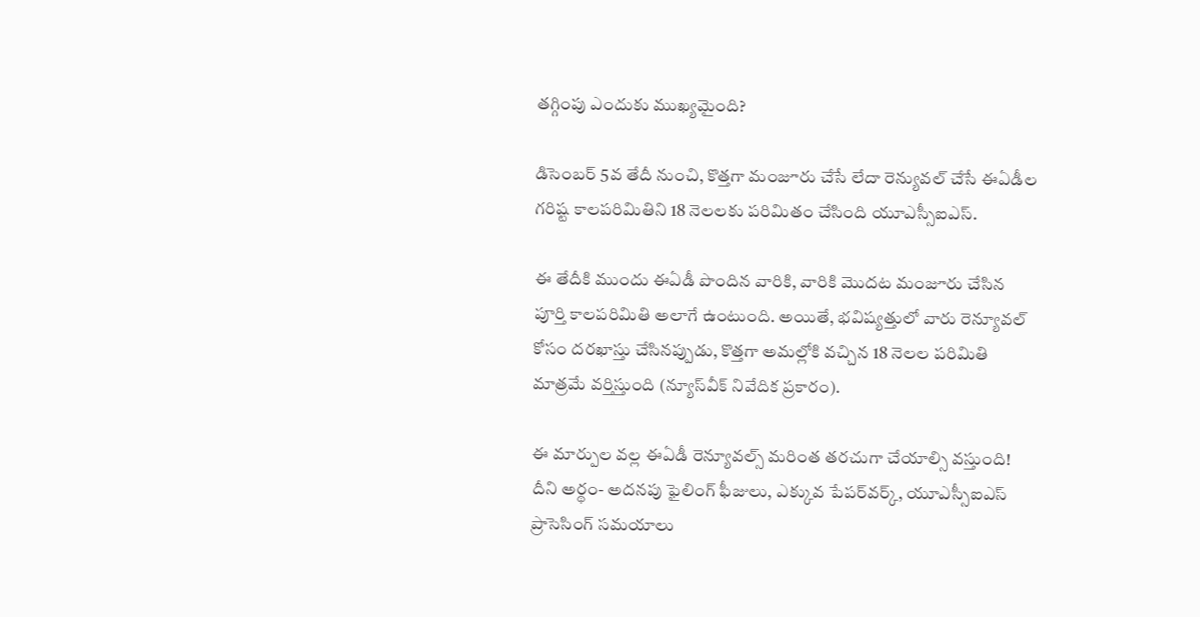తగ్గింపు ఎందుకు ముఖ్యమైంది?

డిసెంబర్ 5వ తేదీ నుంచి, కొత్తగా మంజూరు చేసే లేదా రెన్యువల్ చేసే ఈఏడీల గరిష్ట కాలపరిమితిని 18 నెలలకు పరిమితం చేసింది యూఎస్సీఐఎస్.

ఈ తేదీకి ముందు ఈఏడీ పొందిన వారికి, వారికి మొదట మంజూరు చేసిన పూర్తి కాలపరిమితి అలాగే ఉంటుంది. అయితే, భవిష్యత్తులో వారు రెన్యూవల్ కోసం దరఖాస్తు చేసినప్పుడు, కొత్తగా అమల్లోకి వచ్చిన 18 నెలల పరిమితి మాత్రమే వర్తిస్తుంది (న్యూస్‌వీక్ నివేదిక ప్రకారం).

ఈ మార్పుల వల్ల ఈఏడీ రెన్యూవల్స్ మరింత తరచుగా చేయాల్సి వస్తుంది! దీని అర్థం- అదనపు ఫైలింగ్ ఫీజులు, ఎక్కువ పేపర్‌వర్క్, యూఎస్సీఐఎస్ ప్రాసెసింగ్ సమయాలు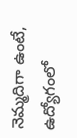నెమ్మదిగా ఉంటే, ఉద్యోగంలో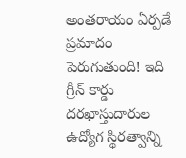అంతరాయం ఏర్పడే ప్రమాదం పెరుగుతుంది! ఇది గ్రీన్ కార్డు దరఖాస్తుదారుల ఉద్యోగ స్థిరత్వాన్ని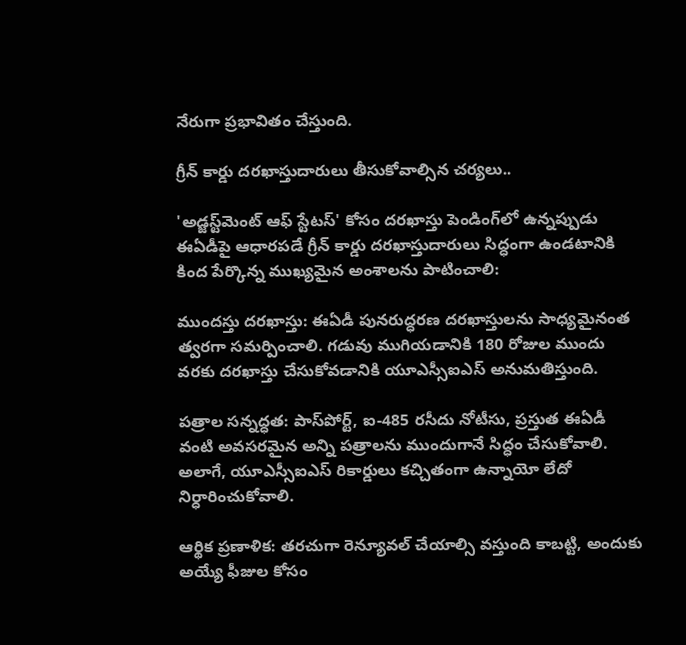నేరుగా ప్రభావితం చేస్తుంది.

గ్రీన్ కార్డు దరఖాస్తుదారులు తీసుకోవాల్సిన చర్యలు..

'అడ్జస్ట్‌మెంట్ ఆఫ్ స్టేటస్' కోసం దరఖాస్తు పెండింగ్‌లో ఉన్నప్పుడు ఈఏడీపై ఆధారపడే గ్రీన్ కార్డు దరఖాస్తుదారులు సిద్ధంగా ఉండటానికి కింద పేర్కొన్న ముఖ్యమైన అంశాలను పాటించాలి:

ముందస్తు దరఖాస్తు: ఈఏడీ పునరుద్ధరణ దరఖాస్తులను సాధ్యమైనంత త్వరగా సమర్పించాలి. గడువు ముగియడానికి 180 రోజుల ముందు వరకు దరఖాస్తు చేసుకోవడానికి యూఎస్సీఐఎస్ అనుమతిస్తుంది.

పత్రాల సన్నద్ధత: పాస్‌పోర్ట్, ఐ-485 రసీదు నోటీసు, ప్రస్తుత ఈఏడీ వంటి అవసరమైన అన్ని పత్రాలను ముందుగానే సిద్ధం చేసుకోవాలి. అలాగే, యూఎస్సీఐఎస్ రికార్డులు కచ్చితంగా ఉన్నాయో లేదో నిర్ధారించుకోవాలి.

ఆర్థిక ప్రణాళిక: తరచుగా రెన్యూవల్ చేయాల్సి వస్తుంది కాబట్టి, అందుకు అయ్యే ఫీజుల కోసం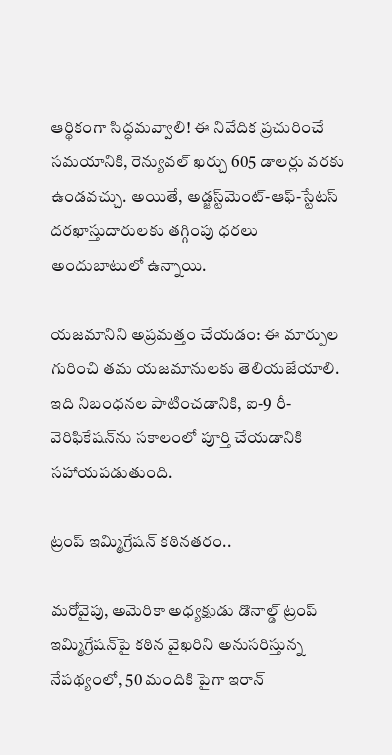ఆర్థికంగా సిద్ధమవ్వాలి! ఈ నివేదిక ప్రచురించే సమయానికి, రెన్యువల్ ఖర్చు 605 డాలర్లు వరకు ఉండవచ్చు. అయితే, అడ్జస్ట్‌మెంట్-ఆఫ్-స్టేటస్ దరఖాస్తుదారులకు తగ్గింపు ధరలు అందుబాటులో ఉన్నాయి.

యజమానిని అప్రమత్తం చేయడం: ఈ మార్పుల గురించి తమ యజమానులకు తెలియజేయాలి. ఇది నిబంధనల పాటించడానికి, ఐ-9 రీ-వెరిఫికేషన్‌ను సకాలంలో పూర్తి చేయడానికి సహాయపడుతుంది.

ట్రంప్ ఇమ్మిగ్రేషన్ కఠినతరం..

మరోవైపు, అమెరికా అధ్యక్షుడు డొనాల్డ్ ట్రంప్ ఇమ్మిగ్రేషన్‌పై కఠిన వైఖరిని అనుసరిస్తున్న నేపథ్యంలో, 50 మందికి పైగా ఇరాన్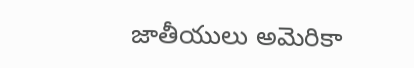జాతీయులు అమెరికా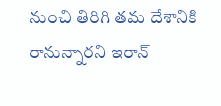నుంచి తిరిగి తమ దేశానికి రానున్నారని ఇరాన్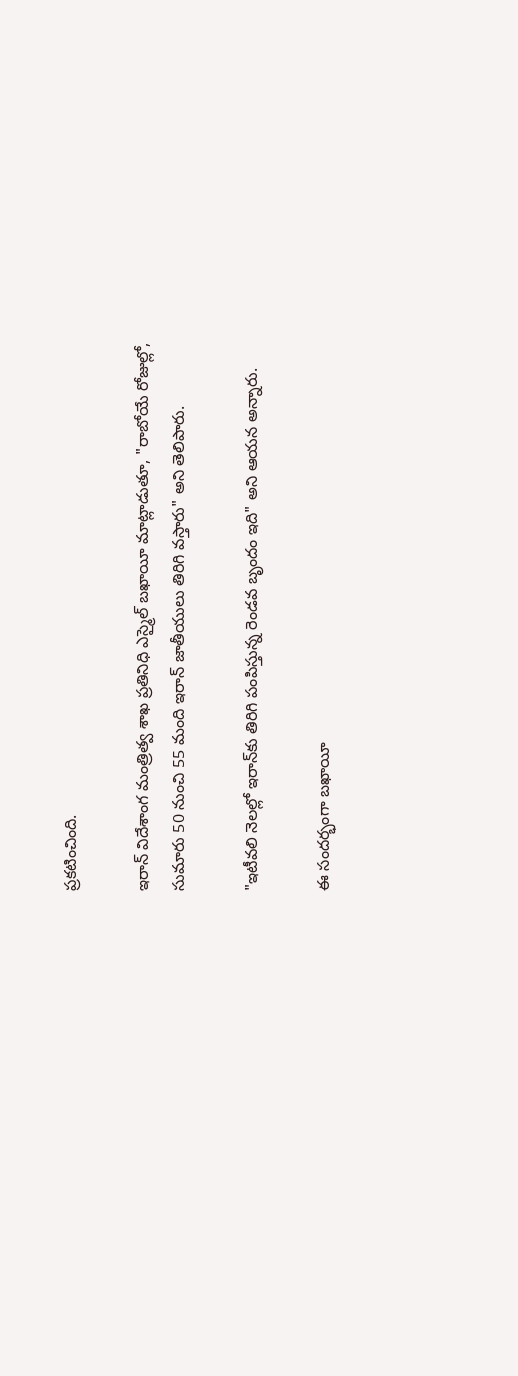ప్రకటించింది.

ఇరాన్ విదేశాంగ మంత్రిత్వ శాఖ ప్రతినిధి ఎస్మైల్ బఖాయీ మాట్లాడుతూ, "రాబోయే రోజుల్లో, సుమారు 50 నుంచి 55 మంది ఇరాన్ జాతీయులు తిరిగి వస్తారు" అని తెలిపారు.

"ఇటీవలి నెలల్లో ఇరాన్‌కు తిరిగి పంపిస్తున్న రెండవ బృందం ఇది" అని ఆయన అన్నారు.

ఈ సందర్భంగా బఖాయీ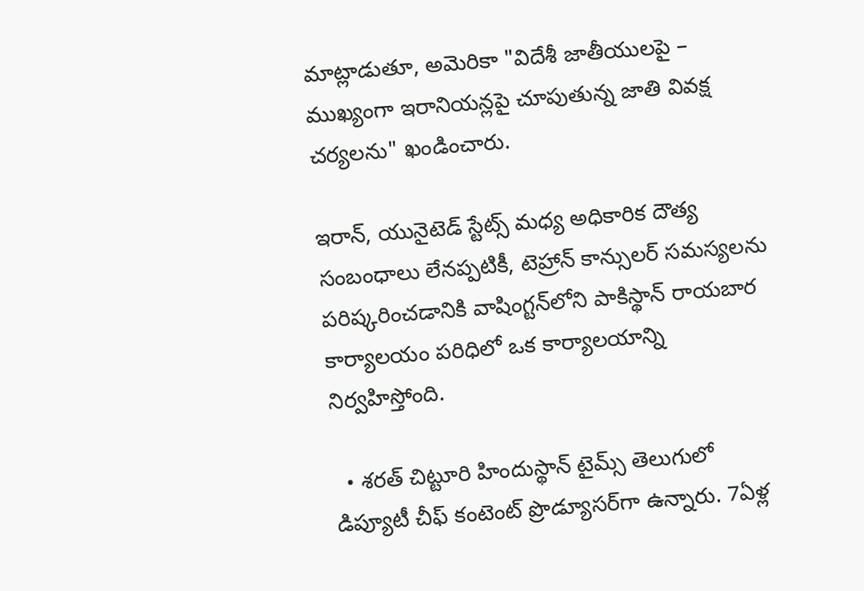మాట్లాడుతూ, అమెరికా "విదేశీ జాతీయులపై – ముఖ్యంగా ఇరానియన్లపై చూపుతున్న జాతి వివక్ష చర్యలను" ఖండించారు.

ఇరాన్, యునైటెడ్ స్టేట్స్ మధ్య అధికారిక దౌత్య సంబంధాలు లేనప్పటికీ, టెహ్రాన్ కాన్సులర్ సమస్యలను పరిష్కరించడానికి వాషింగ్టన్‌లోని పాకిస్థాన్ రాయబార కార్యాలయం పరిధిలో ఒక కార్యాలయాన్ని నిర్వహిస్తోంది.

  • శరత్ చిట్టూరి హిందుస్థాన్ టైమ్స్ తెలుగులో డిప్యూటీ చీఫ్ కంటెంట్ ప్రొడ్యూసర్‌గా ఉన్నారు. 7ఏళ్ల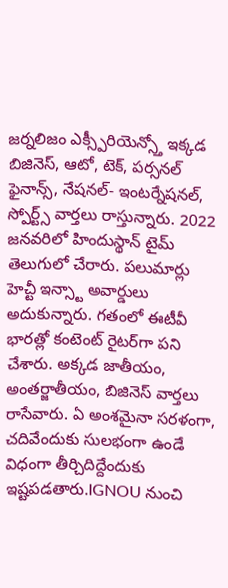జర్నలిజం ఎక్స్పీరియెన్స్తో ఇక్కడ బిజినెస్, ఆటో, టెక్, పర్సనల్ ఫైనాన్స్, నేషనల్- ఇంటర్నేషనల్, స్పోర్ట్స్ వార్తలు రాస్తున్నారు. 2022 జనవరిలో హిందుస్థాన్ టైమ్ తెలుగులో చేరారు. పలుమార్లు హెచ్టీ ఇన్స్టా అవార్డులు అదుకున్నారు. గతంలో ఈటీవీ భారత్లో కంటెంట్ రైటర్‌గా పని చేశారు. అక్కడ జాతీయం, అంతర్జాతీయం, బిజినెస్ వార్తలు రాసేవారు. ఏ అంశమైనా సరళంగా, చదివేందుకు సులభంగా ఉండే విధంగా తీర్చిదిద్దేందుకు ఇష్టపడతారు.IGNOU నుంచి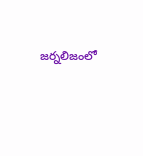జర్నలిజంలో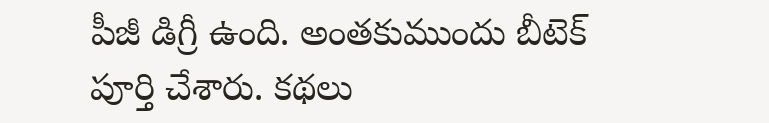పీజీ డిగ్రీ ఉంది. అంతకుముందు బీటెక్ పూర్తి చేశారు. కథలు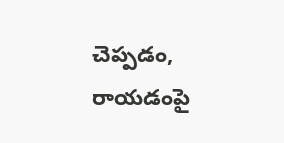చెప్పడం, రాయడంపై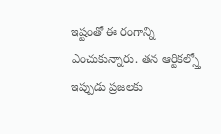ఇష్టంతో ఈ రంగాన్ని ఎంచుకున్నారు. తన ఆర్టికల్స్తో ఇప్పుడు ప్రజలకు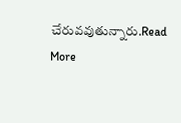చేరువవుతున్నారు.Read More